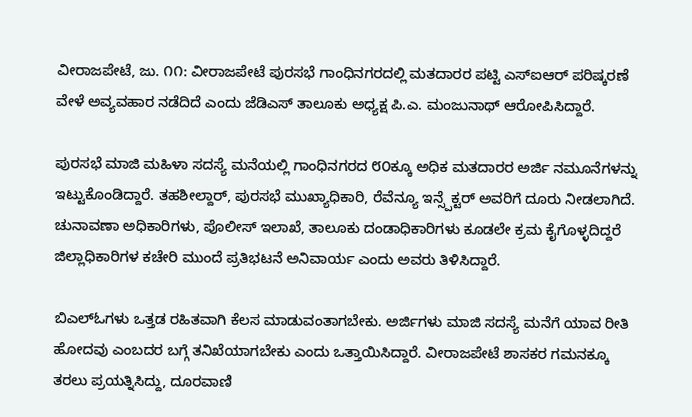ವೀರಾಜಪೇಟೆ, ಜು. ೧೧: ವೀರಾಜಪೇಟೆ ಪುರಸಭೆ ಗಾಂಧಿನಗರದಲ್ಲಿ ಮತದಾರರ ಪಟ್ಟಿ ಎಸ್‌ಐಆರ್ ಪರಿಷ್ಕರಣೆ ವೇಳೆ ಅವ್ಯವಹಾರ ನಡೆದಿದೆ ಎಂದು ಜೆಡಿಎಸ್ ತಾಲೂಕು ಅಧ್ಯಕ್ಷ ಪಿ.ಎ. ಮಂಜುನಾಥ್ ಆರೋಪಿಸಿದ್ದಾರೆ.

ಪುರಸಭೆ ಮಾಜಿ ಮಹಿಳಾ ಸದಸ್ಯೆ ಮನೆಯಲ್ಲಿ ಗಾಂಧಿನಗರದ ೮೦ಕ್ಕೂ ಅಧಿಕ ಮತದಾರರ ಅರ್ಜಿ ನಮೂನೆಗಳನ್ನು ಇಟ್ಟುಕೊಂಡಿದ್ದಾರೆ. ತಹಶೀಲ್ದಾರ್, ಪುರಸಭೆ ಮುಖ್ಯಾಧಿಕಾರಿ, ರೆವೆನ್ಯೂ ಇನ್ಸ್ಪೆಕ್ಟರ್ ಅವರಿಗೆ ದೂರು ನೀಡಲಾಗಿದೆ. ಚುನಾವಣಾ ಅಧಿಕಾರಿಗಳು, ಪೊಲೀಸ್ ಇಲಾಖೆ, ತಾಲೂಕು ದಂಡಾಧಿಕಾರಿಗಳು ಕೂಡಲೇ ಕ್ರಮ ಕೈಗೊಳ್ಳದಿದ್ದರೆ ಜಿಲ್ಲಾಧಿಕಾರಿಗಳ ಕಚೇರಿ ಮುಂದೆ ಪ್ರತಿಭಟನೆ ಅನಿವಾರ್ಯ ಎಂದು ಅವರು ತಿಳಿಸಿದ್ದಾರೆ.

ಬಿಎಲ್‌ಓಗಳು ಒತ್ತಡ ರಹಿತವಾಗಿ ಕೆಲಸ ಮಾಡುವಂತಾಗಬೇಕು. ಅರ್ಜಿಗಳು ಮಾಜಿ ಸದಸ್ಯೆ ಮನೆಗೆ ಯಾವ ರೀತಿ ಹೋದವು ಎಂಬದರ ಬಗ್ಗೆ ತನಿಖೆಯಾಗಬೇಕು ಎಂದು ಒತ್ತಾಯಿಸಿದ್ದಾರೆ. ವೀರಾಜಪೇಟೆ ಶಾಸಕರ ಗಮನಕ್ಕೂ ತರಲು ಪ್ರಯತ್ನಿಸಿದ್ದು, ದೂರವಾಣಿ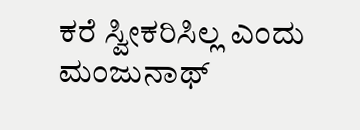ಕರೆ ಸ್ವೀಕರಿಸಿಲ್ಲ ಎಂದು ಮಂಜುನಾಥ್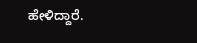ಹೇಳಿದ್ದಾರೆ.